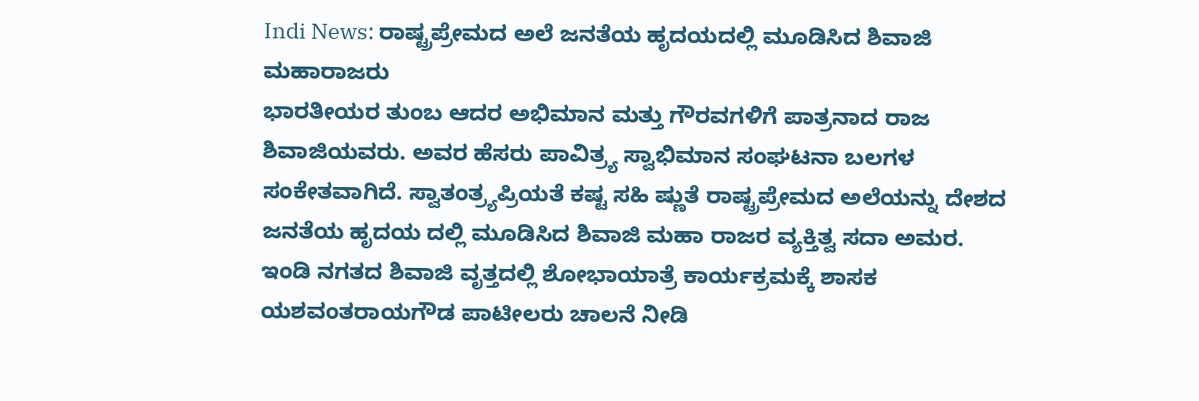Indi News: ರಾಷ್ಟ್ರಪ್ರೇಮದ ಅಲೆ ಜನತೆಯ ಹೃದಯದಲ್ಲಿ ಮೂಡಿಸಿದ ಶಿವಾಜಿ ಮಹಾರಾಜರು
ಭಾರತೀಯರ ತುಂಬ ಆದರ ಅಭಿಮಾನ ಮತ್ತು ಗೌರವಗಳಿಗೆ ಪಾತ್ರನಾದ ರಾಜ ಶಿವಾಜಿಯವರು. ಅವರ ಹೆಸರು ಪಾವಿತ್ರ್ಯ ಸ್ವಾಭಿಮಾನ ಸಂಘಟನಾ ಬಲಗಳ ಸಂಕೇತವಾಗಿದೆ. ಸ್ವಾತಂತ್ರ್ಯಪ್ರಿಯತೆ ಕಷ್ಟ ಸಹಿ ಷ್ಣುತೆ ರಾಷ್ಟ್ರಪ್ರೇಮದ ಅಲೆಯನ್ನು ದೇಶದ ಜನತೆಯ ಹೃದಯ ದಲ್ಲಿ ಮೂಡಿಸಿದ ಶಿವಾಜಿ ಮಹಾ ರಾಜರ ವ್ಯಕ್ತಿತ್ವ ಸದಾ ಅಮರ.
ಇಂಡಿ ನಗತದ ಶಿವಾಜಿ ವೃತ್ತದಲ್ಲಿ ಶೋಭಾಯಾತ್ರೆ ಕಾರ್ಯಕ್ರಮಕ್ಕೆ ಶಾಸಕ ಯಶವಂತರಾಯಗೌಡ ಪಾಟೀಲರು ಚಾಲನೆ ನೀಡಿ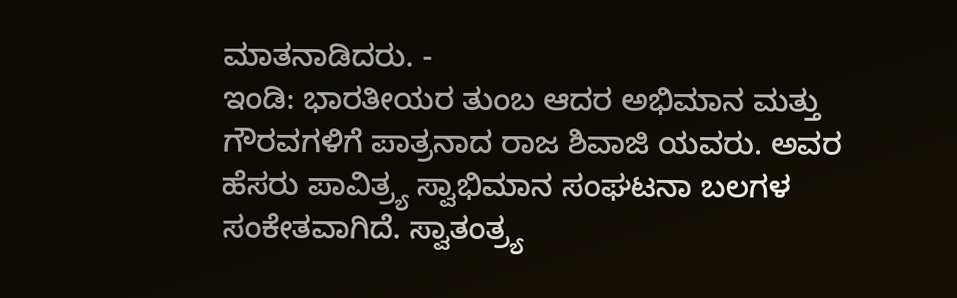ಮಾತನಾಡಿದರು. -
ಇಂಡಿ: ಭಾರತೀಯರ ತುಂಬ ಆದರ ಅಭಿಮಾನ ಮತ್ತು ಗೌರವಗಳಿಗೆ ಪಾತ್ರನಾದ ರಾಜ ಶಿವಾಜಿ ಯವರು. ಅವರ ಹೆಸರು ಪಾವಿತ್ರ್ಯ ಸ್ವಾಭಿಮಾನ ಸಂಘಟನಾ ಬಲಗಳ ಸಂಕೇತವಾಗಿದೆ. ಸ್ವಾತಂತ್ರ್ಯ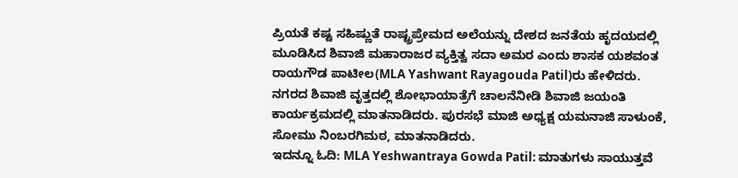ಪ್ರಿಯತೆ ಕಷ್ಟ ಸಹಿಷ್ಣುತೆ ರಾಷ್ಟ್ರಪ್ರೇಮದ ಅಲೆಯನ್ನು ದೇಶದ ಜನತೆಯ ಹೃದಯದಲ್ಲಿ ಮೂಡಿಸಿದ ಶಿವಾಜಿ ಮಹಾರಾಜರ ವ್ಯಕ್ತಿತ್ವ ಸದಾ ಅಮರ ಎಂದು ಶಾಸಕ ಯಶವಂತ ರಾಯಗೌಡ ಪಾಟೀಲ(MLA Yashwant Rayagouda Patil)ರು ಹೇಳಿದರು.
ನಗರದ ಶಿವಾಜಿ ವೃತ್ತದಲ್ಲಿ ಶೋಭಾಯಾತ್ರೆಗೆ ಚಾಲನೆನೀಡಿ ಶಿವಾಜಿ ಜಯಂತಿ ಕಾರ್ಯಕ್ರಮದಲ್ಲಿ ಮಾತನಾಡಿದರು. ಪುರಸಭೆ ಮಾಜಿ ಅಧ್ಯಕ್ಷ ಯಮನಾಜಿ ಸಾಳುಂಕೆ, ಸೋಮು ನಿಂಬರಗಿಮಠ, ಮಾತನಾಡಿದರು.
ಇದನ್ನೂ ಓದಿ: MLA Yeshwantraya Gowda Patil: ಮಾತುಗಳು ಸಾಯುತ್ತವೆ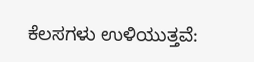ಕೆಲಸಗಳು ಉಳಿಯುತ್ತವೆ: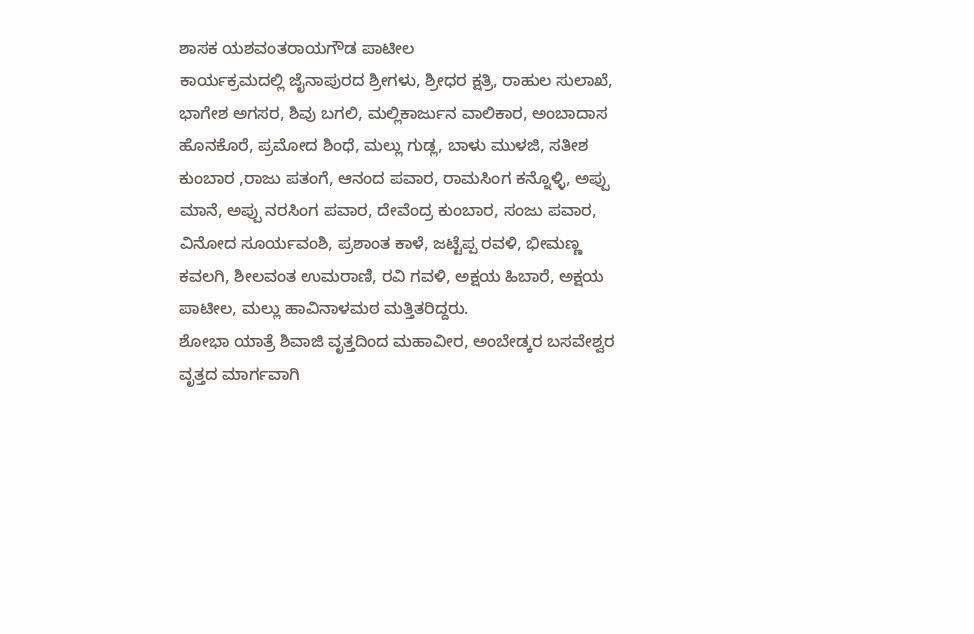ಶಾಸಕ ಯಶವಂತರಾಯಗೌಡ ಪಾಟೀಲ
ಕಾರ್ಯಕ್ರಮದಲ್ಲಿ ಜೈನಾಪುರದ ಶ್ರೀಗಳು, ಶ್ರೀಧರ ಕ್ಷತ್ರಿ, ರಾಹುಲ ಸುಲಾಖೆ, ಭಾಗೇಶ ಅಗಸರ, ಶಿವು ಬಗಲಿ, ಮಲ್ಲಿಕಾರ್ಜುನ ವಾಲಿಕಾರ, ಅಂಬಾದಾಸ ಹೊನಕೊರೆ, ಪ್ರಮೋದ ಶಿಂಧೆ, ಮಲ್ಲು ಗುಡ್ಲ, ಬಾಳು ಮುಳಜಿ, ಸತೀಶ ಕುಂಬಾರ ,ರಾಜು ಪತಂಗೆ, ಆನಂದ ಪವಾರ, ರಾಮಸಿಂಗ ಕನ್ನೊಳ್ಳಿ, ಅಪ್ಪು ಮಾನೆ, ಅಪ್ಪು ನರಸಿಂಗ ಪವಾರ, ದೇವೆಂದ್ರ ಕುಂಬಾರ, ಸಂಜು ಪವಾರ, ವಿನೋದ ಸೂರ್ಯವಂಶಿ, ಪ್ರಶಾಂತ ಕಾಳೆ, ಜಟ್ಟೆಪ್ಪ ರವಳಿ, ಭೀಮಣ್ಣ ಕವಲಗಿ, ಶೀಲವಂತ ಉಮರಾಣಿ, ರವಿ ಗವಳಿ, ಅಕ್ಷಯ ಹಿಬಾರೆ, ಅಕ್ಷಯ ಪಾಟೀಲ, ಮಲ್ಲು ಹಾವಿನಾಳಮಠ ಮತ್ತಿತರಿದ್ದರು.
ಶೋಭಾ ಯಾತ್ರೆ ಶಿವಾಜಿ ವೃತ್ತದಿಂದ ಮಹಾವೀರ, ಅಂಬೇಡ್ಕರ ಬಸವೇಶ್ವರ ವೃತ್ತದ ಮಾರ್ಗವಾಗಿ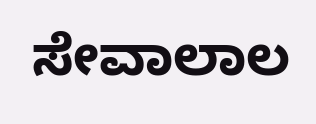ಸೇವಾಲಾಲ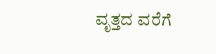ವೃತ್ತದ ವರೆಗೆ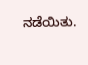ನಡೆಯಿತು.